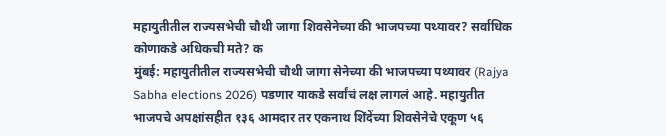महायुतीतील राज्यसभेची चौथी जागा शिवसेनेच्या की भाजपच्या पथ्यावर? सर्वाधिक कोणाकडे अधिकची मते? क
मुंबई: महायुतीतील राज्यसभेची चौथी जागा सेनेच्या की भाजपच्या पथ्यावर (Rajya Sabha elections 2026) पडणार याकडे सर्वांचं लक्ष लागलं आहे. महायुतीत भाजपचे अपक्षांसहीत १३६ आमदार तर एकनाथ शिंदेंच्या शिवसेनेचे एकूण ५६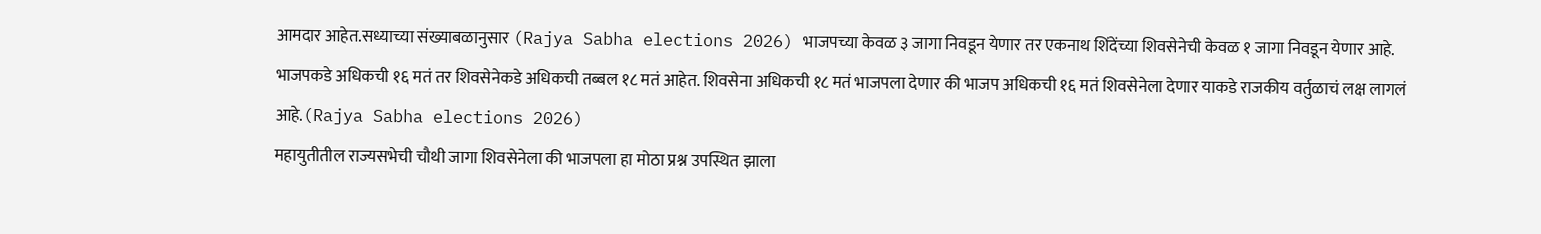आमदार आहेत.सध्याच्या संख्याबळानुसार (Rajya Sabha elections 2026) भाजपच्या केवळ ३ जागा निवडून येणार तर एकनाथ शिंदेंच्या शिवसेनेची केवळ १ जागा निवडून येणार आहे. भाजपकडे अधिकची १६ मतं तर शिवसेनेकडे अधिकची तब्बल १८ मतं आहेत. शिवसेना अधिकची १८ मतं भाजपला देणार की भाजप अधिकची १६ मतं शिवसेनेला देणार याकडे राजकीय वर्तुळाचं लक्ष लागलं आहे.(Rajya Sabha elections 2026)
महायुतीतील राज्यसभेची चौथी जागा शिवसेनेला की भाजपला हा मोठा प्रश्न उपस्थित झाला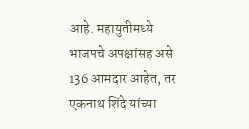आहे. महायुतीमध्ये भाजपचे अपक्षांसह असे 136 आमदार आहेत, तर एकनाथ शिंदे यांच्या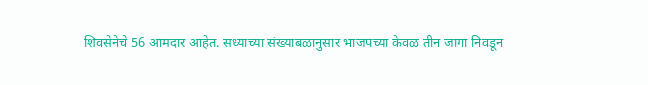शिवसेनेचे 56 आमदार आहेत. सध्याच्या संख्याबळानुसार भाजपच्या केवळ तीन जागा निवडून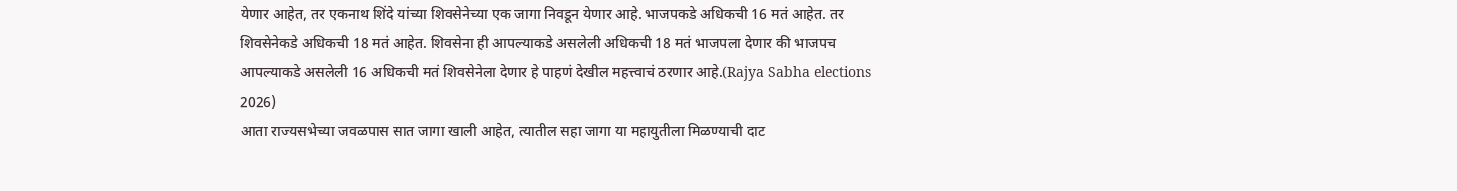येणार आहेत, तर एकनाथ शिंदे यांच्या शिवसेनेच्या एक जागा निवडून येणार आहे. भाजपकडे अधिकची 16 मतं आहेत. तर शिवसेनेकडे अधिकची 18 मतं आहेत. शिवसेना ही आपल्याकडे असलेली अधिकची 18 मतं भाजपला देणार की भाजपच आपल्याकडे असलेली 16 अधिकची मतं शिवसेनेला देणार हे पाहणं देखील महत्त्वाचं ठरणार आहे.(Rajya Sabha elections 2026)
आता राज्यसभेच्या जवळपास सात जागा खाली आहेत, त्यातील सहा जागा या महायुतीला मिळण्याची दाट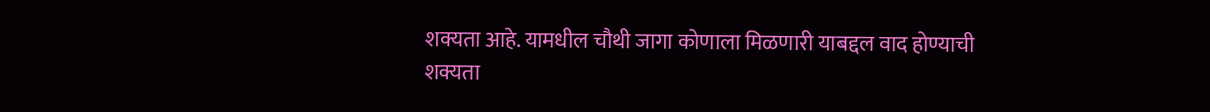शक्यता आहे. यामधील चौथी जागा कोणाला मिळणारी याबद्दल वाद होण्याची शक्यता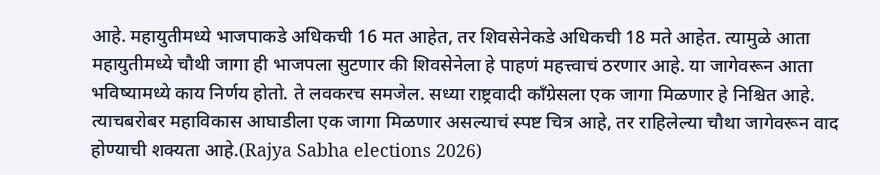आहे. महायुतीमध्ये भाजपाकडे अधिकची 16 मत आहेत, तर शिवसेनेकडे अधिकची 18 मते आहेत. त्यामुळे आता महायुतीमध्ये चौथी जागा ही भाजपला सुटणार की शिवसेनेला हे पाहणं महत्त्वाचं ठरणार आहे. या जागेवरून आता भविष्यामध्ये काय निर्णय होतो. ते लवकरच समजेल. सध्या राष्ट्रवादी काँग्रेसला एक जागा मिळणार हे निश्चित आहे. त्याचबरोबर महाविकास आघाडीला एक जागा मिळणार असल्याचं स्पष्ट चित्र आहे, तर राहिलेल्या चौथा जागेवरून वाद होण्याची शक्यता आहे.(Rajya Sabha elections 2026)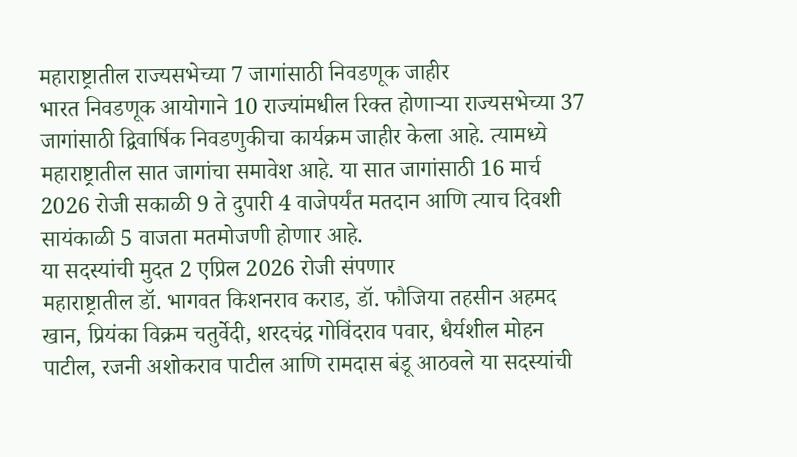महाराष्ट्रातील राज्यसभेच्या 7 जागांसाठी निवडणूक जाहीर
भारत निवडणूक आयोगाने 10 राज्यांमधील रिक्त होणाऱ्या राज्यसभेच्या 37 जागांसाठी द्विवार्षिक निवडणुकीचा कार्यक्रम जाहीर केला आहे. त्यामध्ये महाराष्ट्रातील सात जागांचा समावेश आहे. या सात जागांसाठी 16 मार्च 2026 रोजी सकाळी 9 ते दुपारी 4 वाजेपर्यंत मतदान आणि त्याच दिवशी सायंकाळी 5 वाजता मतमोजणी होणार आहे.
या सदस्यांची मुदत 2 एप्रिल 2026 रोजी संपणार
महाराष्ट्रातील डॉ. भागवत किशनराव कराड, डॉ. फौजिया तहसीन अहमद खान, प्रियंका विक्रम चतुर्वेदी, शरदचंद्र गोविंदराव पवार, धैर्यशील मोहन पाटील, रजनी अशोकराव पाटील आणि रामदास बंडू आठवले या सदस्यांची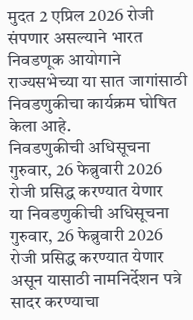मुदत 2 एप्रिल 2026 रोजी संपणार असल्याने भारत निवडणूक आयोगाने राज्यसभेच्या या सात जागांसाठी निवडणुकीचा कार्यक्रम घोषित केला आहे.
निवडणुकीची अधिसूचना गुरुवार, 26 फेब्रुवारी 2026 रोजी प्रसिद्ध करण्यात येणार
या निवडणुकीची अधिसूचना गुरुवार, 26 फेब्रुवारी 2026 रोजी प्रसिद्ध करण्यात येणार असून यासाठी नामनिर्देशन पत्रे सादर करण्याचा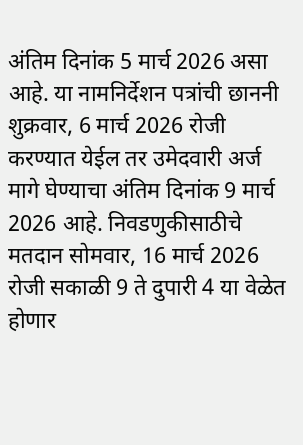अंतिम दिनांक 5 मार्च 2026 असा आहे. या नामनिर्देशन पत्रांची छाननी शुक्रवार, 6 मार्च 2026 रोजी करण्यात येईल तर उमेदवारी अर्ज मागे घेण्याचा अंतिम दिनांक 9 मार्च 2026 आहे. निवडणुकीसाठीचे मतदान सोमवार, 16 मार्च 2026 रोजी सकाळी 9 ते दुपारी 4 या वेळेत होणार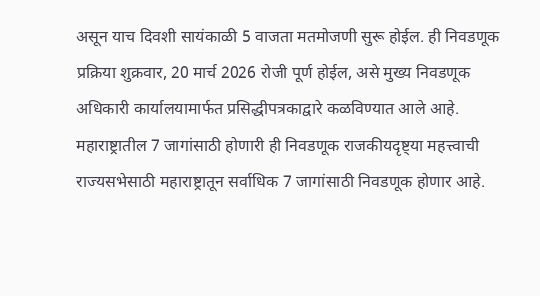असून याच दिवशी सायंकाळी 5 वाजता मतमोजणी सुरू होईल. ही निवडणूक प्रक्रिया शुक्रवार, 20 मार्च 2026 रोजी पूर्ण होईल, असे मुख्य निवडणूक अधिकारी कार्यालयामार्फत प्रसिद्धीपत्रकाद्वारे कळविण्यात आले आहे.
महाराष्ट्रातील 7 जागांसाठी होणारी ही निवडणूक राजकीयदृष्ट्या महत्त्वाची
राज्यसभेसाठी महाराष्ट्रातून सर्वाधिक 7 जागांसाठी निवडणूक होणार आहे.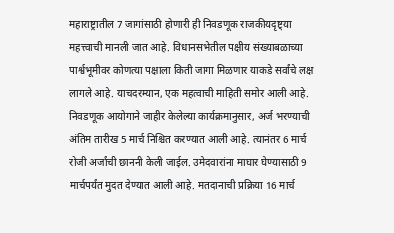महाराष्ट्रातील 7 जागांसाठी होणारी ही निवडणूक राजकीयदृष्ट्या महत्त्वाची मानली जात आहे. विधानसभेतील पक्षीय संख्याबळाच्या पार्श्वभूमीवर कोणत्या पक्षाला किती जागा मिळणार याकडे सर्वांचे लक्ष लागले आहे. याचदरम्यान, एक महत्वाची माहिती समोर आली आहे. निवडणूक आयोगाने जाहीर केलेल्या कार्यक्रमानुसार, अर्ज भरण्याची अंतिम तारीख 5 मार्च निश्चित करण्यात आली आहे. त्यानंतर 6 मार्च रोजी अर्जांची छाननी केली जाईल. उमेदवारांना माघार घेण्यासाठी 9 मार्चपर्यंत मुदत देण्यात आली आहे. मतदानाची प्रक्रिया 16 मार्च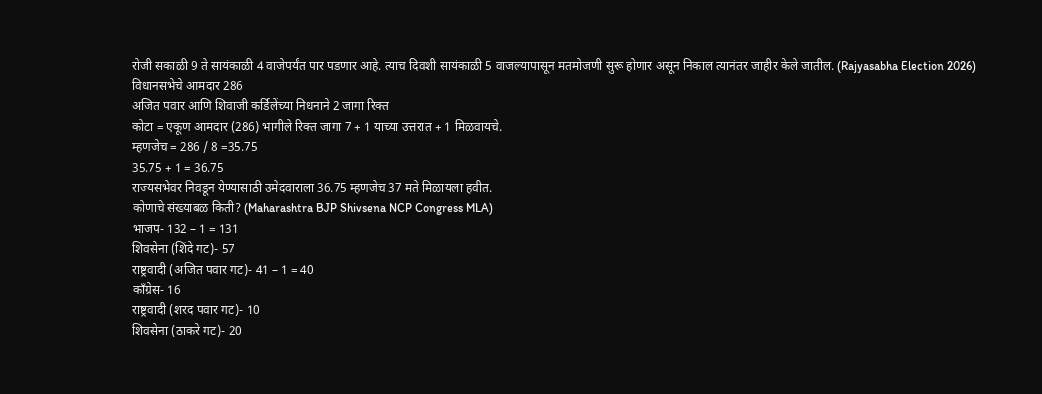रोजी सकाळी 9 ते सायंकाळी 4 वाजेपर्यंत पार पडणार आहे. त्याच दिवशी सायंकाळी 5 वाजल्यापासून मतमोजणी सुरू होणार असून निकाल त्यानंतर जाहीर केले जातील. (Rajyasabha Election 2026)
विधानसभेचे आमदार 286
अजित पवार आणि शिवाजी कर्डिलेंच्या निधनाने 2 जागा रिक्त
कोटा = एकूण आमदार (286) भागीले रिक्त जागा 7 + 1 याच्या उत्तरात + 1 मिळवायचे.
म्हणजेच = 286 / 8 =35.75
35.75 + 1 = 36.75
राज्यसभेवर निवडून येण्यासाठी उमेदवाराला 36.75 म्हणजेच 37 मते मिळायला हवीत.
कोणाचे संख्याबळ किती? (Maharashtra BJP Shivsena NCP Congress MLA)
भाजप- 132 – 1 = 131
शिवसेना (शिंदे गट)- 57
राष्ट्रवादी (अजित पवार गट)- 41 – 1 = 40
काँग्रेस- 16
राष्ट्रवादी (शरद पवार गट)- 10
शिवसेना (ठाकरे गट)- 20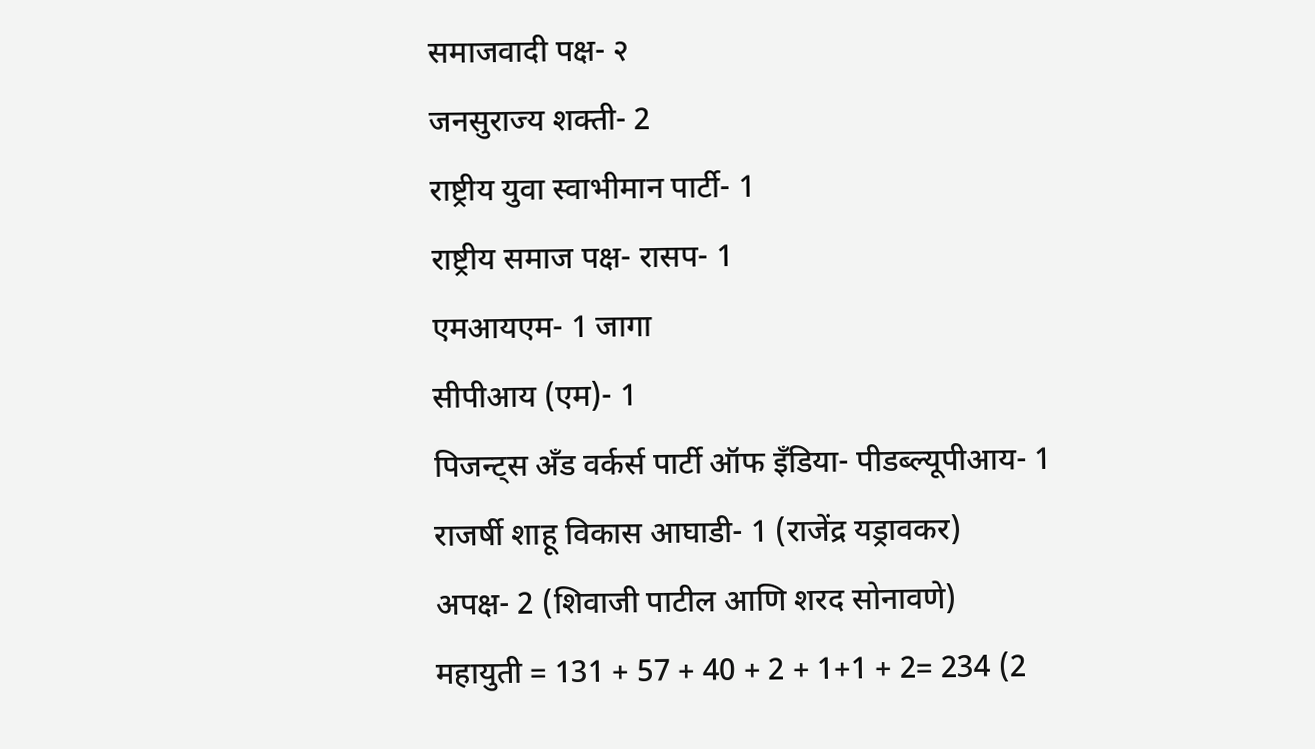समाजवादी पक्ष- २
जनसुराज्य शक्ती- 2
राष्ट्रीय युवा स्वाभीमान पार्टी- 1
राष्ट्रीय समाज पक्ष- रासप- 1
एमआयएम- 1 जागा
सीपीआय (एम)- 1
पिजन्ट्स अँड वर्कर्स पार्टी ऑफ इँडिया- पीडब्ल्यूपीआय- 1
राजर्षी शाहू विकास आघाडी- 1 (राजेंद्र यड्रावकर)
अपक्ष- 2 (शिवाजी पाटील आणि शरद सोनावणे)
महायुती = 131 + 57 + 40 + 2 + 1+1 + 2= 234 (2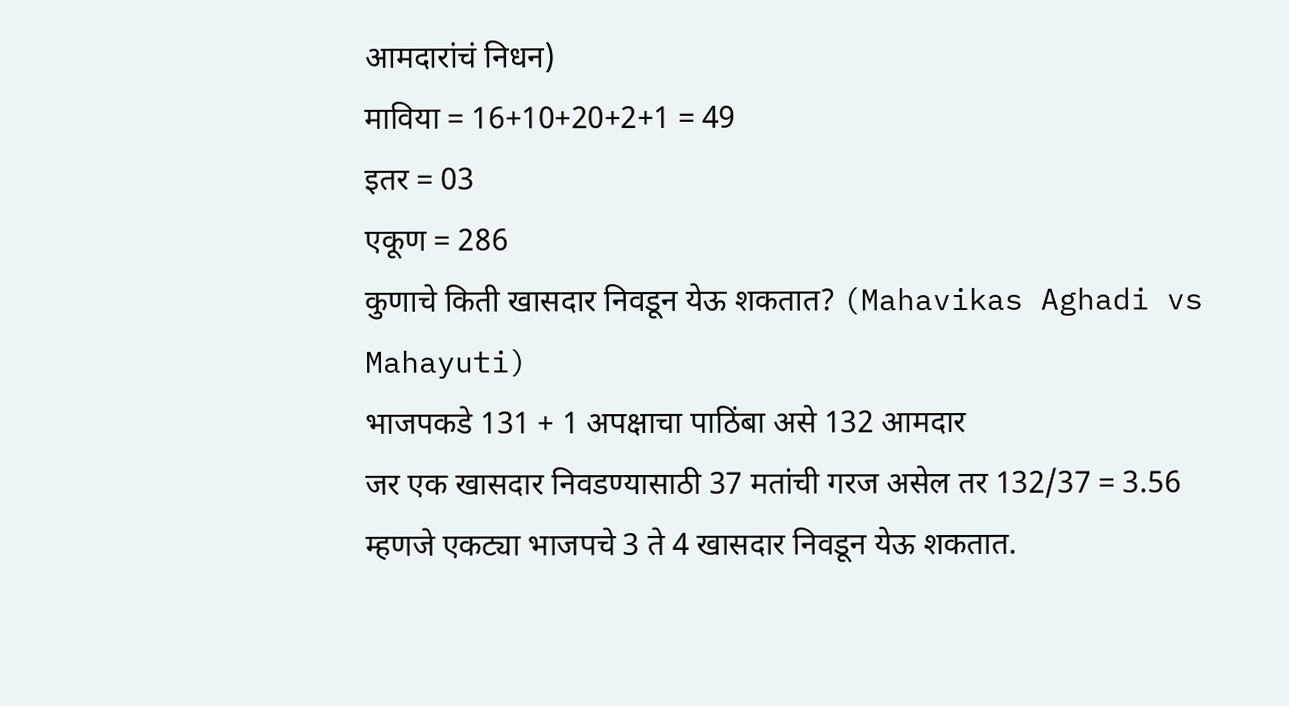आमदारांचं निधन)
माविया = 16+10+20+2+1 = 49
इतर = 03
एकूण = 286
कुणाचे किती खासदार निवडून येऊ शकतात? (Mahavikas Aghadi vs Mahayuti)
भाजपकडे 131 + 1 अपक्षाचा पाठिंबा असे 132 आमदार
जर एक खासदार निवडण्यासाठी 37 मतांची गरज असेल तर 132/37 = 3.56
म्हणजे एकट्या भाजपचे 3 ते 4 खासदार निवडून येऊ शकतात.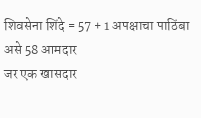शिवसेना शिंदे = 57 + 1 अपक्षाचा पाठिंबा असे 58 आमदार
जर एक खासदार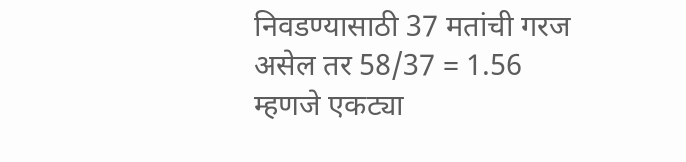निवडण्यासाठी 37 मतांची गरज असेल तर 58/37 = 1.56
म्हणजे एकट्या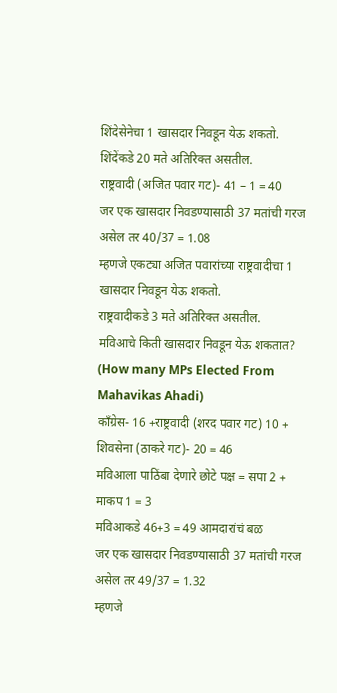शिंदेसेनेचा 1 खासदार निवडून येऊ शकतो.
शिंदेंकडे 20 मते अतिरिक्त असतील.
राष्ट्रवादी (अजित पवार गट)- 41 – 1 = 40
जर एक खासदार निवडण्यासाठी 37 मतांची गरज असेल तर 40/37 = 1.08
म्हणजे एकट्या अजित पवारांच्या राष्ट्रवादीचा 1 खासदार निवडून येऊ शकतो.
राष्ट्रवादीकडे 3 मते अतिरिक्त असतील.
मविआचे किती खासदार निवडून येऊ शकतात? (How many MPs Elected From Mahavikas Ahadi)
काँग्रेस- 16 +राष्ट्रवादी (शरद पवार गट) 10 + शिवसेना (ठाकरे गट)- 20 = 46
मविआला पाठिंबा देणारे छोटे पक्ष = सपा 2 + माकप 1 = 3
मविआकडे 46+3 = 49 आमदारांचं बळ
जर एक खासदार निवडण्यासाठी 37 मतांची गरज असेल तर 49/37 = 1.32
म्हणजे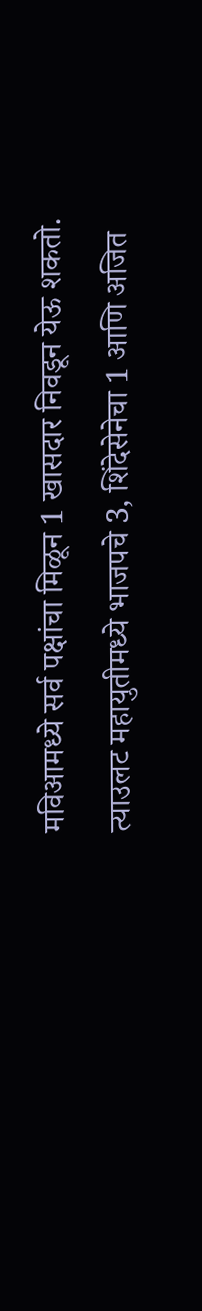मविआमध्ये सर्व पक्षांचा मिळून 1 खासदार निवडून येऊ शकतो.
त्याउलट महायुतीमध्ये भाजपचे 3, शिंदेसेनेचा 1 आणि अजित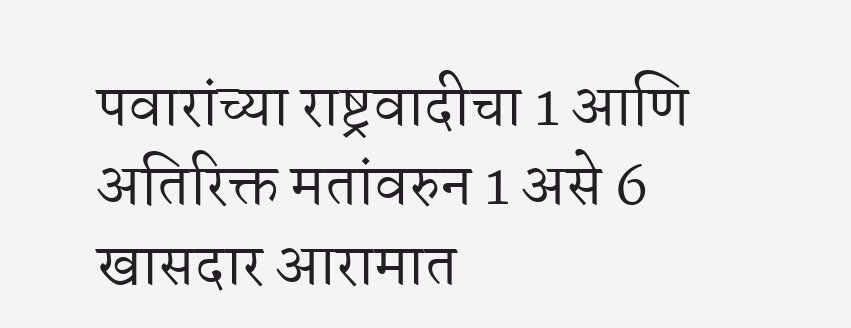पवारांच्या राष्ट्रवादीचा 1 आणि अतिरिक्त मतांवरुन 1 असे 6 खासदार आरामात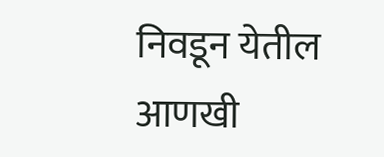निवडून येतील
आणखी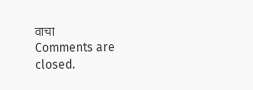वाचा
Comments are closed.